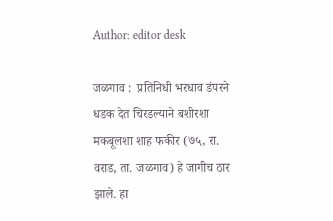Author: editor desk

जळगाव :  प्रतिनिधी भरधाव डंपरने धडक देत चिरडल्याने बशीरशा मकबूलशा शाह फकीर (७५, रा. वराड, ता. जळगाव) हे जागीच ठार झाले. हा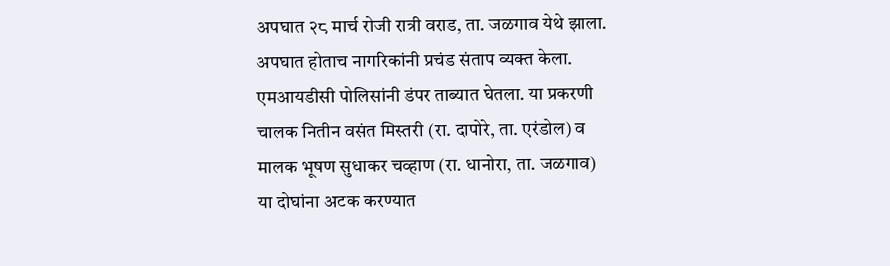अपघात २८ मार्च रोजी रात्री वराड, ता. जळगाव येथे झाला. अपघात होताच नागरिकांनी प्रचंड संताप व्यक्त केला. एमआयडीसी पोलिसांनी डंपर ताब्यात घेतला. या प्रकरणी चालक नितीन वसंत मिस्तरी (रा. दापोरे, ता. एरंडोल) व मालक भूषण सुधाकर चव्हाण (रा. धानोरा, ता. जळगाव) या दोघांना अटक करण्यात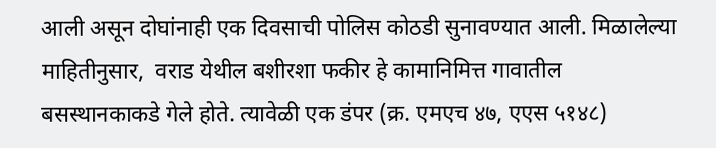आली असून दोघांनाही एक दिवसाची पोलिस कोठडी सुनावण्यात आली. मिळालेल्या माहितीनुसार,  वराड येथील बशीरशा फकीर हे कामानिमित्त गावातील बसस्थानकाकडे गेले होते. त्यावेळी एक डंपर (क्र. एमएच ४७, एएस ५१४८)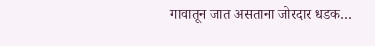गावातून जात असताना जोरदार धडक…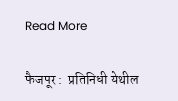Read More

फैजपूर :  प्रतिनिधी येथील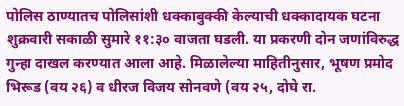पोलिस ठाण्यातच पोलिसांशी धक्काबुक्की केल्याची धक्कादायक घटना शुक्रवारी सकाळी सुमारे ११:३० वाजता घडली. या प्रकरणी दोन जणांविरुद्ध गुन्हा दाखल करण्यात आला आहे. मिळालेल्या माहितीनुसार, भूषण प्रमोद भिरूड (वय २६) व धीरज विजय सोनवणे (वय २५, दोघे रा.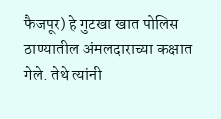फैजपूर) हे गुटखा खात पोलिस ठाण्यातील अंमलदाराच्या कक्षात गेले. तेथे त्यांनी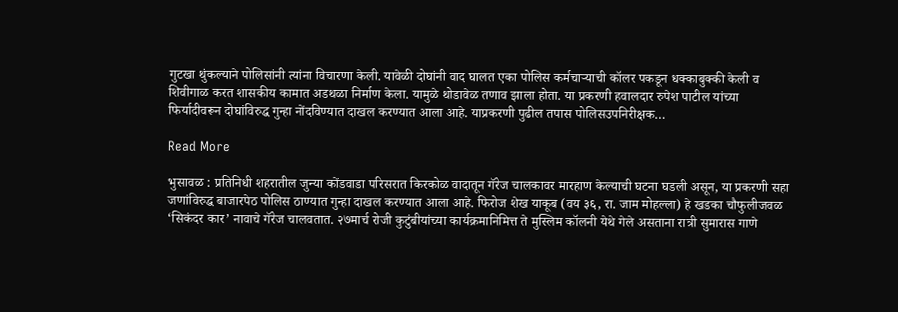गुटखा थुंकल्याने पोलिसांनी त्यांना विचारणा केली. यावेळी दोघांनी वाद घालत एका पोलिस कर्मचाऱ्याची कॉलर पकडून धक्काबुक्की केली व शिवीगाळ करत शासकीय कामात अडथळा निर्माण केला. यामुळे थोडावेळ तणाव झाला होता. या प्रकरणी हवालदार रुपेश पाटील यांच्या फिर्यादीवरून दोघांविरुद्ध गुन्हा नोंदविण्यात दाखल करण्यात आला आहे. याप्रकरणी पुढील तपास पोलिसउपनिरीक्षक…

Read More

भुसावळ : प्रतिनिधी शहरातील जुन्या कोंडवाडा परिसरात किरकोळ वादातून गॅरेज चालकावर मारहाण केल्याची घटना घडली असून, या प्रकरणी सहा जणांविरुद्ध बाजारपेठ पोलिस ठाण्यात गुन्हा दाखल करण्यात आला आहे. फिरोज शेख याकूब (वय ३६, रा. जाम मोहल्ला) हे खडका चौफुलीजवळ ‘सिकंदर कार’ नावाचे गॅरेज चालवतात. २७मार्च रोजी कुटुंबीयांच्या कार्यक्रमानिमित्त ते मुस्लिम कॉलनी येथे गेले असताना रात्री सुमारास गाणे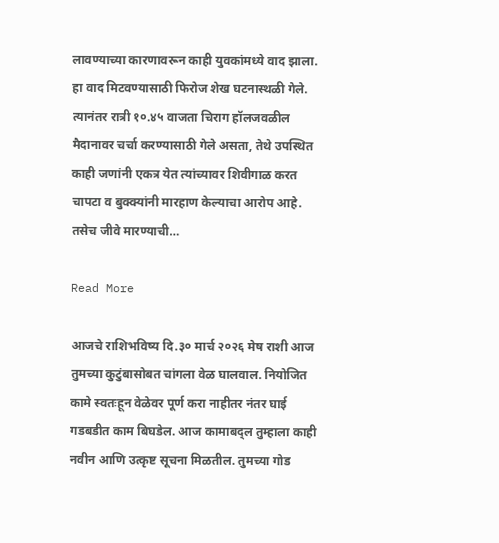लावण्याच्या कारणावरून काही युवकांमध्ये वाद झाला. हा वाद मिटवण्यासाठी फिरोज शेख घटनास्थळी गेले. त्यानंतर रात्री १०.४५ वाजता चिराग हॉलजवळील मैदानावर चर्चा करण्यासाठी गेले असता, तेथे उपस्थित काही जणांनी एकत्र येत त्यांच्यावर शिवीगाळ करत चापटा व बुक्क्यांनी मारहाण केल्याचा आरोप आहे. तसेच जीवे मारण्याची…

Read More

आजचे राशिभविष्य दि.३० मार्च २०२६ मेष राशी आज तुमच्या कुटुंबासोबत चांगला वेळ घालवाल. नियोजित कामे स्वतःहून वेळेवर पूर्ण करा नाहीतर नंतर घाई गडबडीत काम बिघडेल. आज कामाबद्ल तुम्हाला काही नवीन आणि उत्कृष्ट सूचना मिळतील. तुमच्या गोड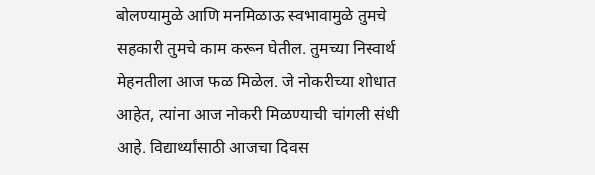बोलण्यामुळे आणि मनमिळाऊ स्वभावामुळे तुमचे सहकारी तुमचे काम करून घेतील. तुमच्या निस्वार्थ मेहनतीला आज फळ मिळेल. जे नोकरीच्या शोधात आहेत, त्यांना आज नोकरी मिळण्याची चांगली संधी आहे. विद्यार्थ्यांसाठी आजचा दिवस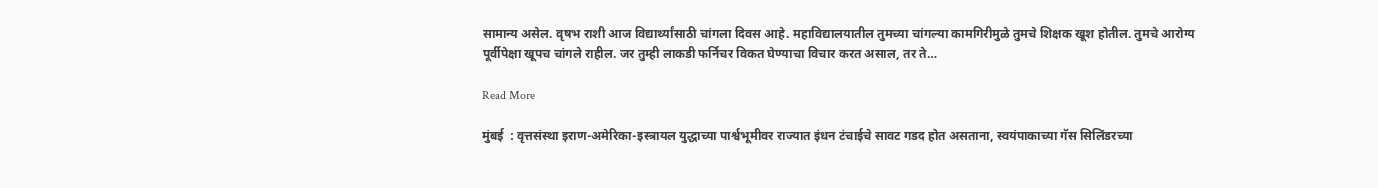सामान्य असेल. वृषभ राशी आज विद्यार्थ्यांसाठी चांगला दिवस आहे. महाविद्यालयातील तुमच्या चांगल्या कामगिरीमुळे तुमचे शिक्षक खूश होतील. तुमचे आरोग्य पूर्वीपेक्षा खूपच चांगले राहील. जर तुम्ही लाकडी फर्निचर विकत घेण्याचा विचार करत असाल, तर ते…

Read More

मुंबई  : वृत्तसंस्था इराण-अमेरिका-इस्त्रायल युद्धाच्या पार्श्वभूमीवर राज्यात इंधन टंचाईचे सावट गडद होत असताना, स्वयंपाकाच्या गॅस सिलिंडरच्या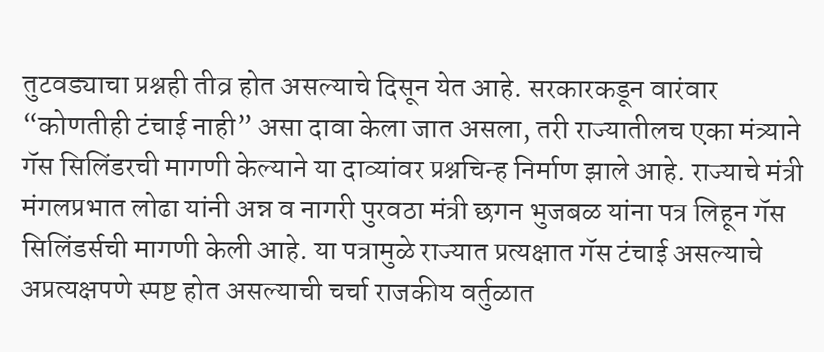तुटवड्याचा प्रश्नही तीव्र होत असल्याचे दिसून येत आहे. सरकारकडून वारंवार “कोणतीही टंचाई नाही” असा दावा केला जात असला, तरी राज्यातीलच एका मंत्र्याने गॅस सिलिंडरची मागणी केल्याने या दाव्यांवर प्रश्नचिन्ह निर्माण झाले आहे. राज्याचे मंत्री मंगलप्रभात लोढा यांनी अन्न व नागरी पुरवठा मंत्री छगन भुजबळ यांना पत्र लिहून गॅस सिलिंडर्सची मागणी केली आहे. या पत्रामुळे राज्यात प्रत्यक्षात गॅस टंचाई असल्याचे अप्रत्यक्षपणे स्पष्ट होत असल्याची चर्चा राजकीय वर्तुळात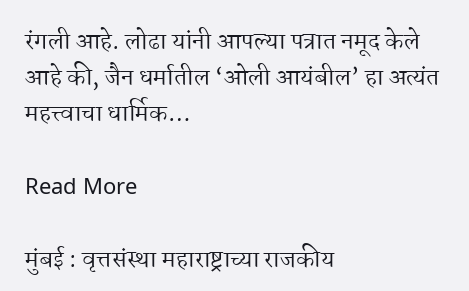रंगली आहे. लोढा यांनी आपल्या पत्रात नमूद केले आहे की, जैन धर्मातील ‘ओली आयंबील’ हा अत्यंत महत्त्वाचा धार्मिक…

Read More

मुंबई : वृत्तसंस्था महाराष्ट्राच्या राजकीय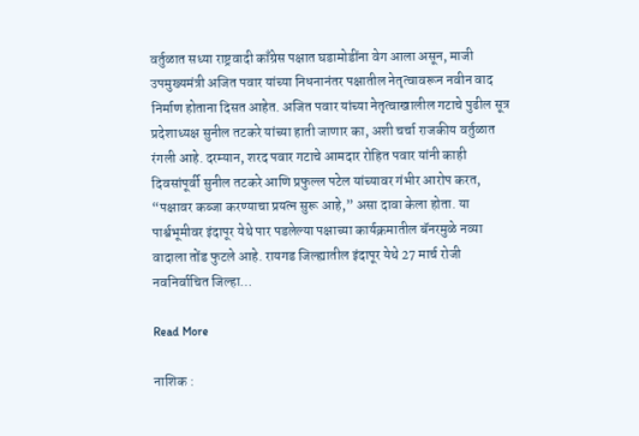वर्तुळात सध्या राष्ट्रवादी काँग्रेस पक्षात घडामोडींना वेग आला असून, माजी उपमुख्यमंत्री अजित पवार यांच्या निधनानंतर पक्षातील नेतृत्वावरून नवीन वाद निर्माण होताना दिसत आहेत. अजित पवार यांच्या नेतृत्वाखालील गटाचे पुढील सूत्र प्रदेशाध्यक्ष सुनील तटकरे यांच्या हाती जाणार का, अशी चर्चा राजकीय वर्तुळात रंगली आहे. दरम्यान, शरद पवार गटाचे आमदार रोहित पवार यांनी काही दिवसांपूर्वी सुनील तटकरे आणि प्रफुल्ल पटेल यांच्यावर गंभीर आरोप करत, “पक्षावर कब्जा करण्याचा प्रयत्न सुरू आहे,” असा दावा केला होता. या पार्श्वभूमीवर इंदापूर येथे पार पडलेल्या पक्षाच्या कार्यक्रमातील बॅनरमुळे नव्या वादाला तोंड फुटले आहे. रायगड जिल्ह्यातील इंदापूर येथे 27 मार्च रोजी नवनिर्वाचित जिल्हा…

Read More

नाशिक :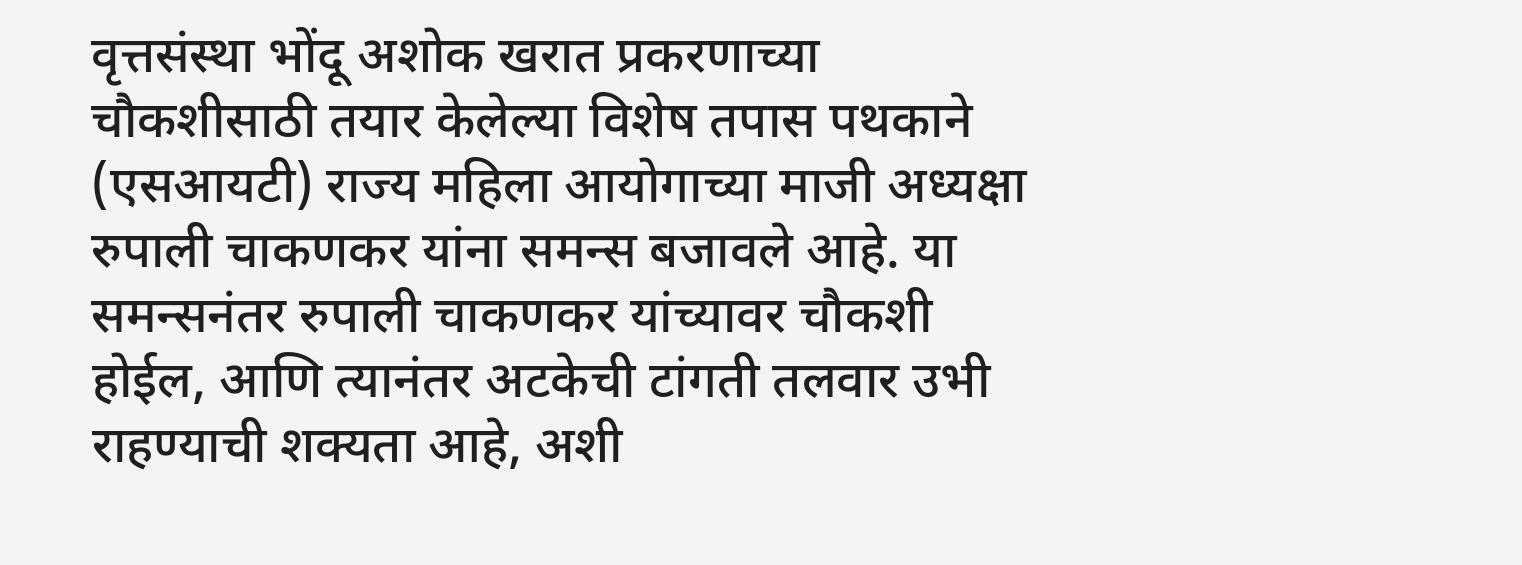वृत्तसंस्था भोंदू अशोक खरात प्रकरणाच्या चौकशीसाठी तयार केलेल्या विशेष तपास पथकाने (एसआयटी) राज्य महिला आयोगाच्या माजी अध्यक्षा रुपाली चाकणकर यांना समन्स बजावले आहे. या समन्सनंतर रुपाली चाकणकर यांच्यावर चौकशी होईल, आणि त्यानंतर अटकेची टांगती तलवार उभी राहण्याची शक्यता आहे, अशी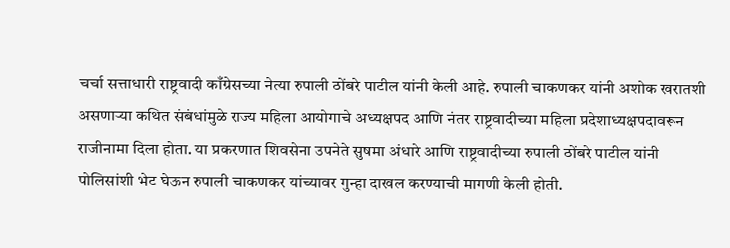चर्चा सत्ताधारी राष्ट्रवादी काँग्रेसच्या नेत्या रुपाली ठोंबरे पाटील यांनी केली आहे. रुपाली चाकणकर यांनी अशोक खरातशी असणाऱ्या कथित संबंधांमुळे राज्य महिला आयोगाचे अध्यक्षपद आणि नंतर राष्ट्रवादीच्या महिला प्रदेशाध्यक्षपदावरून राजीनामा दिला होता. या प्रकरणात शिवसेना उपनेते सुषमा अंधारे आणि राष्ट्रवादीच्या रुपाली ठोंबरे पाटील यांनी पोलिसांशी भेट घेऊन रुपाली चाकणकर यांच्यावर गुन्हा दाखल करण्याची मागणी केली होती.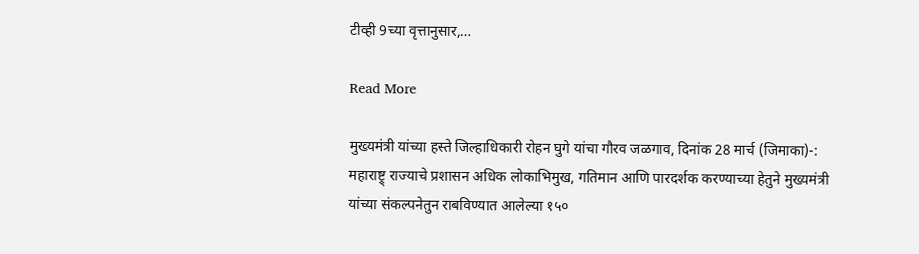टीव्ही 9च्या वृत्तानुसार,…

Read More

मुख्यमंत्री यांच्या हस्ते जिल्हाधिकारी रोहन घुगे यांचा गौरव जळगाव, दिनांक 28 मार्च (जिमाका)-: महाराष्ट्र् राज्याचे प्रशासन अधिक लोकाभिमुख, गतिमान आणि पारदर्शक करण्याच्या हेतुने मुख्यमंत्री यांच्या संकल्पनेतुन राबविण्यात आलेल्या १५०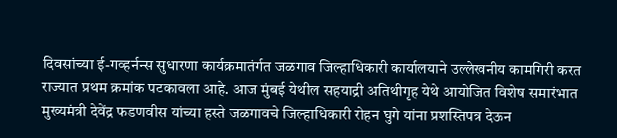दिवसांच्या ई-गव्हर्नन्स सुधारणा कार्यक्रमातंर्गत जळगाव जिल्हाधिकारी कार्यालयाने उल्लेखनीय कामगिरी करत राज्यात प्रथम क्रमांक पटकावला आहे. आज मुंबई येथील सहयाद्री अतिथीगृह येथे आयोजित विशेष समारंभात मुख्यमंत्री देवेंद्र फडणवीस यांच्या हस्ते जळगावचे जिल्हाधिकारी रोहन घुगे यांना प्रशस्तिपत्र देऊन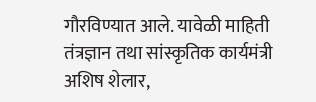गौरविण्यात आले. यावेळी माहिती तंत्रज्ञान तथा सांस्कृतिक कार्यमंत्री अशिष शेलार,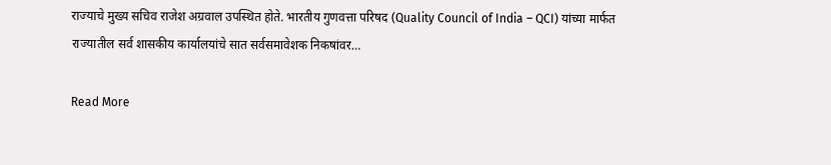राज्याचे मुख्य सचिव राजेश अग्रवाल उपस्थित होते. भारतीय गुणवत्ता परिषद (Quality Council of India – QCI) यांच्या मार्फत राज्यातील सर्व शासकीय कार्यालयांचे सात सर्वसमावेशक निकषांवर…

Read More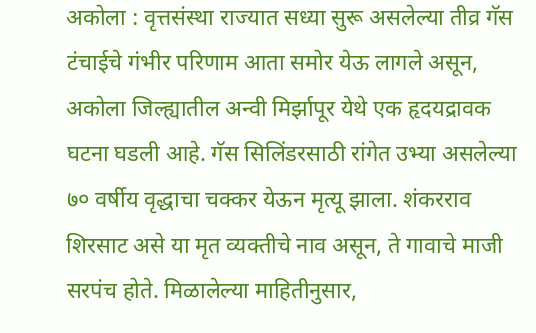अकोला : वृत्तसंस्था राज्यात सध्या सुरू असलेल्या तीव्र गॅस टंचाईचे गंभीर परिणाम आता समोर येऊ लागले असून, अकोला जिल्ह्यातील अन्वी मिर्झापूर येथे एक हृदयद्रावक घटना घडली आहे. गॅस सिलिंडरसाठी रांगेत उभ्या असलेल्या ७० वर्षीय वृद्धाचा चक्कर येऊन मृत्यू झाला. शंकरराव शिरसाट असे या मृत व्यक्तीचे नाव असून, ते गावाचे माजी सरपंच होते. मिळालेल्या माहितीनुसार,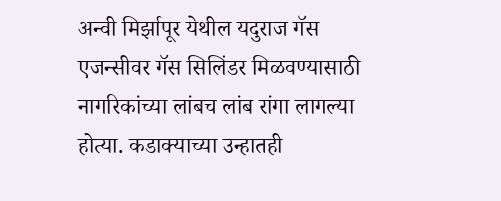अन्वी मिर्झापूर येथील यदुराज गॅस एजन्सीवर गॅस सिलिंडर मिळवण्यासाठी नागरिकांच्या लांबच लांब रांगा लागल्या होत्या. कडाक्याच्या उन्हातही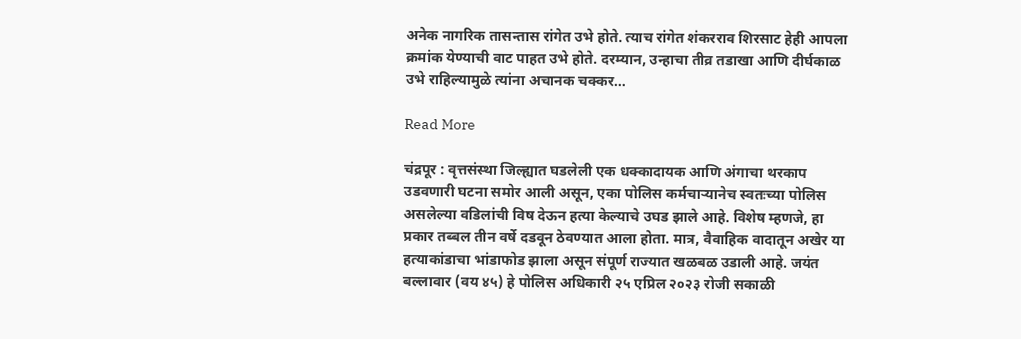अनेक नागरिक तासन्तास रांगेत उभे होते. त्याच रांगेत शंकरराव शिरसाट हेही आपला क्रमांक येण्याची वाट पाहत उभे होते. दरम्यान, उन्हाचा तीव्र तडाखा आणि दीर्घकाळ उभे राहिल्यामुळे त्यांना अचानक चक्कर…

Read More

चंद्रपूर : वृत्तसंस्था जिल्ह्यात घडलेली एक धक्कादायक आणि अंगाचा थरकाप उडवणारी घटना समोर आली असून, एका पोलिस कर्मचाऱ्यानेच स्वतःच्या पोलिस असलेल्या वडिलांची विष देऊन हत्या केल्याचे उघड झाले आहे. विशेष म्हणजे, हा प्रकार तब्बल तीन वर्षे दडवून ठेवण्यात आला होता. मात्र, वैवाहिक वादातून अखेर या हत्याकांडाचा भांडाफोड झाला असून संपूर्ण राज्यात खळबळ उडाली आहे. जयंत बल्लावार (वय ४५) हे पोलिस अधिकारी २५ एप्रिल २०२३ रोजी सकाळी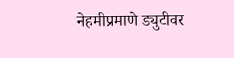नेहमीप्रमाणे ड्युटीवर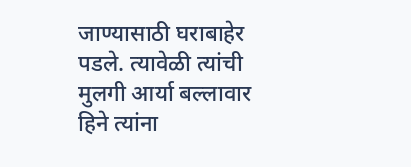जाण्यासाठी घराबाहेर पडले. त्यावेळी त्यांची मुलगी आर्या बल्लावार हिने त्यांना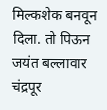मिल्कशेक बनवून दिला. तो पिऊन जयंत बल्लावार चंद्रपूर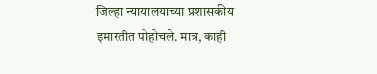जिल्हा न्यायालयाच्या प्रशासकीय इमारतीत पोहोचले. मात्र, काही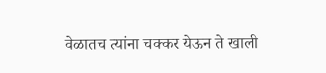वेळातच त्यांना चक्कर येऊन ते खाली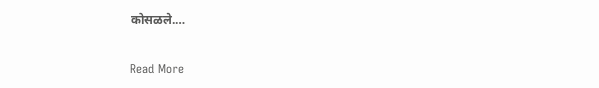कोसळले.…

Read More